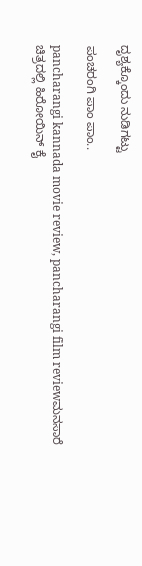ದೃಶ್ಯಕ್ಕೊಂದು ನುಡಿಗಟ್ಟು

ಪಂಚರಂಗಿ ಪಾಂ ಪಾಂ..

pancharangi kannada movie review, pancharangi film reviewಮನಸಾರೆ ಚಿತ್ರದಲ್ಲಿ ಹಿರೋಯಿನ್ ಕೈ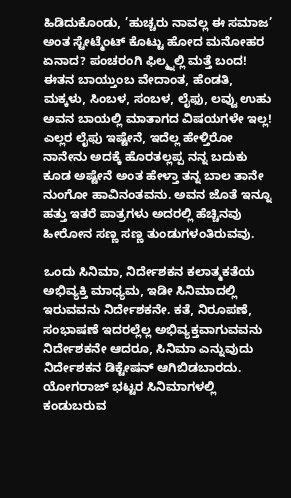ಹಿಡಿದುಕೊಂಡು, ’ಹುಚ್ಚರು ನಾವಲ್ಲ ಈ ಸಮಾಜ’ ಅಂತ ಸ್ಟೇಟ್ಮೆಂಟ್ ಕೊಟ್ಟು ಹೋದ ಮನೋಹರ ಏನಾದ? ಪಂಚರಂಗಿ ಫಿಲ್ಮ್ನಲ್ಲಿ ಮತ್ತೆ ಬಂದ! ಈತನ ಬಾಯ್ತುಂಬ ವೇದಾಂತ, ಹೆಂಡತಿ, ಮಕ್ಕಳು, ಸಿಂಬಳ, ಸಂಬಳ, ಲೈಫು, ಲವ್ವು ಉಹು ಅವನ ಬಾಯಲ್ಲಿ ಮಾತಾಗದ ವಿಷಯಗಳೇ ಇಲ್ಲ! ಎಲ್ಲರ ಲೈಫು ಇಷ್ಟೇನೆ, ಇದೆಲ್ಲ ಹೇಳ್ತಿರೋ ನಾನೇನು ಅದಕ್ಕೆ ಹೊರತಲ್ಲಪ್ಪ ನನ್ನ ಬದುಕು ಕೂಡ ಅಷ್ಟೇನೆ ಅಂತ ಹೇಳ್ತಾ ತನ್ನ ಬಾಲ ತಾನೇ ನುಂಗೋ ಹಾವಿನಂತವನು. ಅವನ ಜೊತೆ ಇನ್ನೂ ಹತ್ತು ಇತರೆ ಪಾತ್ರಗಳು ಅದರಲ್ಲಿ ಹೆಚ್ಚಿನವು ಹೀರೋನ ಸಣ್ಣ ಸಣ್ಣ ತುಂಡುಗಳಂತಿರುವವು.

ಒಂದು ಸಿನಿಮಾ, ನಿರ್ದೇಶಕನ ಕಲಾತ್ಮಕತೆಯ ಅಭಿವ್ಯಕ್ತಿ ಮಾಧ್ಯಮ, ಇಡೀ ಸಿನಿಮಾದಲ್ಲಿ ಇರುವವನು ನಿರ್ದೇಶಕನೇ. ಕತೆ, ನಿರೂಪಣೆ, ಸಂಭಾಷಣೆ ಇದರಲ್ಲೆಲ್ಲ ಅಭಿವ್ಯಕ್ತವಾಗುವವನು ನಿರ್ದೇಶಕನೇ ಆದರೂ, ಸಿನಿಮಾ ಎನ್ನುವುದು ನಿರ್ದೇಶಕನ ಡಿಕ್ಟೇಷನ್ ಆಗಿಬಿಡಬಾರದು. ಯೋಗರಾಜ್ ಭಟ್ಟರ ಸಿನಿಮಾಗಳಲ್ಲಿ ಕಂಡುಬರುವ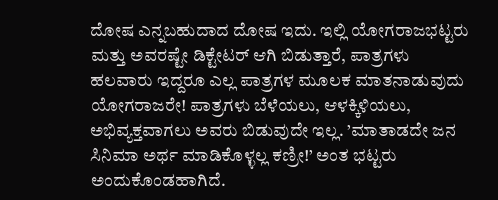ದೋಷ ಎನ್ನಬಹುದಾದ ದೋಷ ಇದು. ಇಲ್ಲಿ ಯೋಗರಾಜಭಟ್ಟರು ಮತ್ತು ಅವರಷ್ಟೇ ಡಿಕ್ಟೇಟರ್ ಆಗಿ ಬಿಡುತ್ತಾರೆ, ಪಾತ್ರಗಳು ಹಲವಾರು ಇದ್ದರೂ ಎಲ್ಲ ಪಾತ್ರಗಳ ಮೂಲಕ ಮಾತನಾಡುವುದು ಯೋಗರಾಜರೇ! ಪಾತ್ರಗಳು ಬೆಳೆಯಲು, ಆಳಕ್ಕಿಳಿಯಲು, ಅಭಿವ್ಯಕ್ತವಾಗಲು ಅವರು ಬಿಡುವುದೇ ಇಲ್ಲ. ’ಮಾತಾಡದೇ ಜನ ಸಿನಿಮಾ ಅರ್ಥ ಮಾಡಿಕೊಳ್ಳಲ್ಲ ಕಣ್ರೀ!’ ಅಂತ ಭಟ್ಟರು ಅಂದುಕೊಂಡಹಾಗಿದೆ.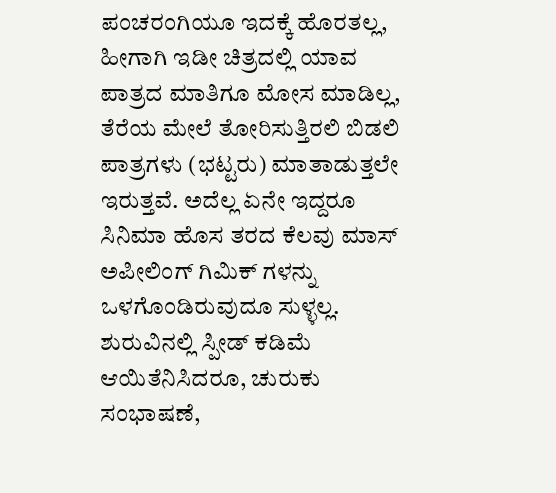ಪಂಚರಂಗಿಯೂ ಇದಕ್ಕೆ ಹೊರತಲ್ಲ, ಹೀಗಾಗಿ ಇಡೀ ಚಿತ್ರದಲ್ಲಿ ಯಾವ ಪಾತ್ರದ ಮಾತಿಗೂ ಮೋಸ ಮಾಡಿಲ್ಲ, ತೆರೆಯ ಮೇಲೆ ತೋರಿಸುತ್ತಿರಲಿ ಬಿಡಲಿ ಪಾತ್ರಗಳು (ಭಟ್ಟರು) ಮಾತಾಡುತ್ತಲೇ ಇರುತ್ತವೆ. ಅದೆಲ್ಲ ಏನೇ ಇದ್ದರೂ ಸಿನಿಮಾ ಹೊಸ ತರದ ಕೆಲವು ಮಾಸ್ ಅಪೀಲಿಂಗ್ ಗಿಮಿಕ್ ಗಳನ್ನು ಒಳಗೊಂಡಿರುವುದೂ ಸುಳ್ಳಲ್ಲ. ಶುರುವಿನಲ್ಲಿ ಸ್ಪೀಡ್ ಕಡಿಮೆ ಆಯಿತೆನಿಸಿದರೂ, ಚುರುಕು ಸಂಭಾಷಣೆ,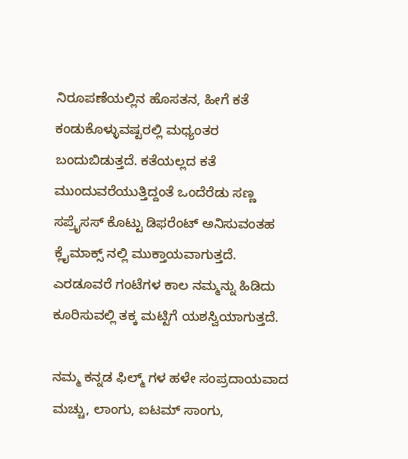ನಿರೂಪಣೆಯಲ್ಲಿನ ಹೊಸತನ, ಹೀಗೆ ಕತೆ ಕಂಡುಕೊಳ್ಳುವಷ್ಟರಲ್ಲಿ ಮಧ್ಯಂತರ ಬಂದುಬಿಡುತ್ತದೆ. ಕತೆಯಲ್ಲದ ಕತೆ ಮುಂದುವರೆಯುತ್ತಿದ್ದಂತೆ ಒಂದೆರೆಡು ಸಣ್ಣ ಸಪ್ರೈಸಸ್ ಕೊಟ್ಟು ಡಿಫರೆಂಟ್ ಅನಿಸುವಂತಹ ಕ್ಲೈಮಾಕ್ಸ್ ನಲ್ಲಿ ಮುಕ್ತಾಯವಾಗುತ್ತದೆ. ಎರಡೂವರೆ ಗಂಟೆಗಳ ಕಾಲ ನಮ್ಮನ್ನು ಹಿಡಿದು ಕೂರಿಸುವಲ್ಲಿ ತಕ್ಕ ಮಟ್ಟಿಗೆ ಯಶಸ್ವಿಯಾಗುತ್ತದೆ.

ನಮ್ಮ ಕನ್ನಡ ಫಿಲ್ಮ್ ಗಳ ಹಳೇ ಸಂಪ್ರದಾಯವಾದ ಮಚ್ಚು, ಲಾಂಗು, ಐಟಮ್ ಸಾಂಗು,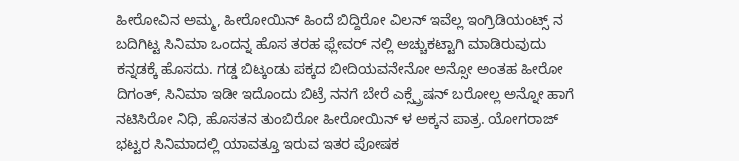ಹೀರೋವಿನ ಅಮ್ಮ, ಹೀರೋಯಿನ್ ಹಿಂದೆ ಬಿದ್ದಿರೋ ವಿಲನ್ ಇವೆಲ್ಲ ಇಂಗ್ರಿಡಿಯಂಟ್ಸ್ ನ ಬದಿಗಿಟ್ಟ ಸಿನಿಮಾ ಒಂದನ್ನ ಹೊಸ ತರಹ ಫ್ಲೇವರ್ ನಲ್ಲಿ ಅಚ್ಚುಕಟ್ಟಾಗಿ ಮಾಡಿರುವುದು ಕನ್ನಡಕ್ಕೆ ಹೊಸದು. ಗಡ್ಡ ಬಿಟ್ಕಂಡು ಪಕ್ಕದ ಬೀದಿಯವನೇನೋ ಅನ್ಸೋ ಅಂತಹ ಹೀರೋ ದಿಗಂತ್, ಸಿನಿಮಾ ಇಡೀ ಇದೊಂದು ಬಿಟ್ರೆ ನನಗೆ ಬೇರೆ ಎಕ್ಸ್ಪ್ರೆಷನ್ ಬರೋಲ್ಲ ಅನ್ನೋ ಹಾಗೆ ನಟಿಸಿರೋ ನಿಧಿ, ಹೊಸತನ ತುಂಬಿರೋ ಹೀರೋಯಿನ್ ಳ ಅಕ್ಕನ ಪಾತ್ರ. ಯೋಗರಾಜ್ ಭಟ್ಟರ ಸಿನಿಮಾದಲ್ಲಿ ಯಾವತ್ತೂ ಇರುವ ಇತರ ಪೋಷಕ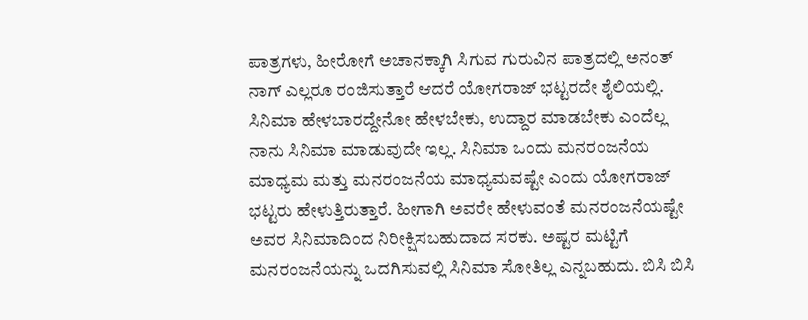ಪಾತ್ರಗಳು, ಹೀರೋಗೆ ಅಚಾನಕ್ಕಾಗಿ ಸಿಗುವ ಗುರುವಿನ ಪಾತ್ರದಲ್ಲಿ ಅನಂತ್ ನಾಗ್ ಎಲ್ಲರೂ ರಂಜಿಸುತ್ತಾರೆ ಆದರೆ ಯೋಗರಾಜ್ ಭಟ್ಟರದೇ ಶೈಲಿಯಲ್ಲಿ. ಸಿನಿಮಾ ಹೇಳಬಾರದ್ದೇನೋ ಹೇಳಬೇಕು, ಉದ್ದಾರ ಮಾಡಬೇಕು ಎಂದೆಲ್ಲ ನಾನು ಸಿನಿಮಾ ಮಾಡುವುದೇ ಇಲ್ಲ. ಸಿನಿಮಾ ಒಂದು ಮನರಂಜನೆಯ ಮಾಧ್ಯಮ ಮತ್ತು ಮನರಂಜನೆಯ ಮಾಧ್ಯಮವಷ್ಟೇ ಎಂದು ಯೋಗರಾಜ್ ಭಟ್ಟರು ಹೇಳುತ್ತಿರುತ್ತಾರೆ. ಹೀಗಾಗಿ ಅವರೇ ಹೇಳುವಂತೆ ಮನರಂಜನೆಯಷ್ಟೇ ಅವರ ಸಿನಿಮಾದಿಂದ ನಿರೀಕ್ಷಿಸಬಹುದಾದ ಸರಕು. ಅಷ್ಟರ ಮಟ್ಟಿಗೆ ಮನರಂಜನೆಯನ್ನು ಒದಗಿಸುವಲ್ಲಿ ಸಿನಿಮಾ ಸೋತಿಲ್ಲ ಎನ್ನಬಹುದು. ಬಿಸಿ ಬಿಸಿ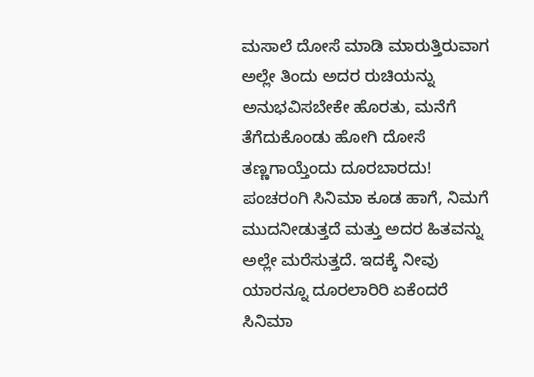ಮಸಾಲೆ ದೋಸೆ ಮಾಡಿ ಮಾರುತ್ತಿರುವಾಗ ಅಲ್ಲೇ ತಿಂದು ಅದರ ರುಚಿಯನ್ನು ಅನುಭವಿಸಬೇಕೇ ಹೊರತು, ಮನೆಗೆ ತೆಗೆದುಕೊಂಡು ಹೋಗಿ ದೋಸೆ ತಣ್ಣಗಾಯ್ತೆಂದು ದೂರಬಾರದು! ಪಂಚರಂಗಿ ಸಿನಿಮಾ ಕೂಡ ಹಾಗೆ, ನಿಮಗೆ ಮುದನೀಡುತ್ತದೆ ಮತ್ತು ಅದರ ಹಿತವನ್ನು ಅಲ್ಲೇ ಮರೆಸುತ್ತದೆ. ಇದಕ್ಕೆ ನೀವು ಯಾರನ್ನೂ ದೂರಲಾರಿರಿ ಏಕೆಂದರೆ ಸಿನಿಮಾ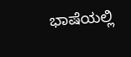ಭಾಷೆಯಲ್ಲಿ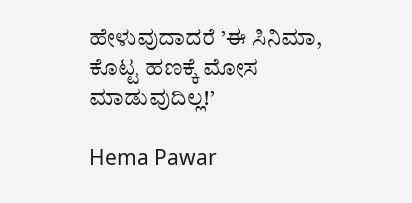ಹೇಳುವುದಾದರೆ ’ಈ ಸಿನಿಮಾ, ಕೊಟ್ಟ ಹಣಕ್ಕೆ ಮೋಸ ಮಾಡುವುದಿಲ್ಲ!’

Hema Pawar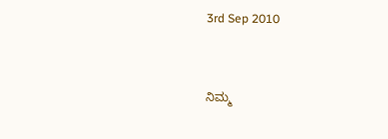3rd Sep 2010


ನಿಮ್ಮ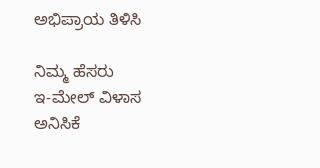ಅಭಿಪ್ರಾಯ ತಿಳಿಸಿ

ನಿಮ್ಮ ಹೆಸರು
ಇ-ಮೇಲ್ ವಿಳಾಸ
ಅನಿಸಿಕೆ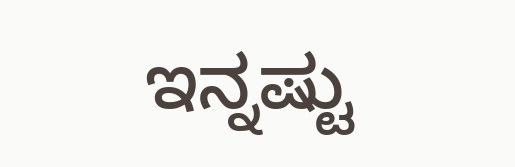ಇನ್ನಷ್ಟು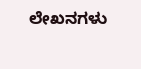ಲೇಖನಗಳು